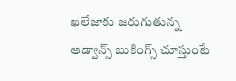ఖలేజాకు జరుగుతున్న అడ్వాన్స్ బుకింగ్స్ చూస్తుంటే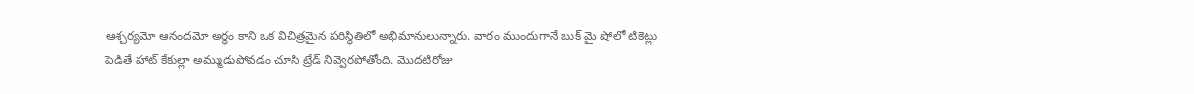ఆశ్చర్యమో ఆనందమో అర్థం కాని ఒక విచిత్రమైన పరిస్థితిలో అభిమానులున్నారు. వారం ముందుగానే బుక్ మై షోలో టికెట్లు పెడితే హాట్ కేకుల్లా అమ్ముడుపోవడం చూసి ట్రేడ్ నివ్వెరపోతోంది. మొదటిరోజు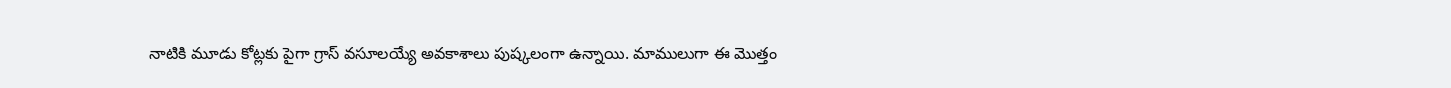నాటికి మూడు కోట్లకు పైగా గ్రాస్ వసూలయ్యే అవకాశాలు పుష్కలంగా ఉన్నాయి. మాములుగా ఈ మొత్తం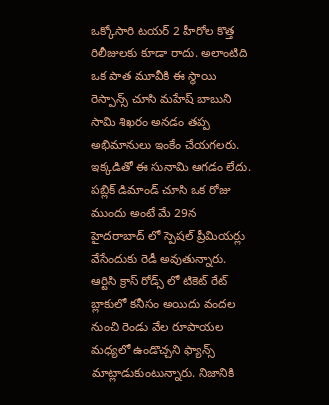ఒక్కోసారి టయర్ 2 హీరోల కొత్త రిలీజులకు కూడా రాదు. అలాంటిది ఒక పాత మూవీకి ఈ స్థాయి రెస్పాన్స్ చూసి మహేష్ బాబుని సామి శిఖరం అనడం తప్ప అభిమానులు ఇంకేం చేయగలరు. ఇక్కడితో ఈ సునామి ఆగడం లేదు.
పబ్లిక్ డిమాండ్ చూసి ఒక రోజు ముందు అంటే మే 29న హైదరాబాద్ లో స్పెషల్ ప్రీమియర్లు వేసేందుకు రెడీ అవుతున్నారు. ఆర్టిసి క్రాస్ రోడ్స్ లో టికెట్ రేట్ బ్లాకులో కనీసం అయిదు వందల నుంచి రెండు వేల రూపాయల మధ్యలో ఉండొచ్చని ఫ్యాన్స్ మాట్లాడుకుంటున్నారు. నిజానికి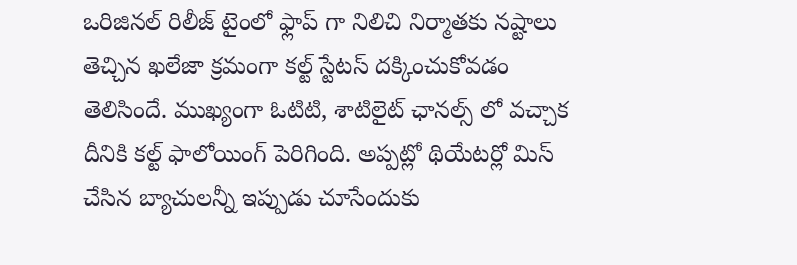ఒరిజినల్ రిలీజ్ టైంలో ఫ్లాప్ గా నిలిచి నిర్మాతకు నష్టాలు తెచ్చిన ఖలేజా క్రమంగా కల్ట్ స్టేటస్ దక్కించుకోవడం తెలిసిందే. ముఖ్యంగా ఓటిటి, శాటిలైట్ ఛానల్స్ లో వచ్చాక దీనికి కల్ట్ ఫాలోయింగ్ పెరిగింది. అప్పట్లో థియేటర్లో మిస్ చేసిన బ్యాచులన్నీ ఇప్పుడు చూసేందుకు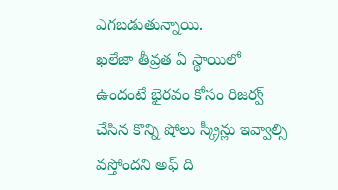ఎగబడుతున్నాయి.
ఖలేజా తీవ్రత ఏ స్థాయిలో ఉందంటే భైరవం కోసం రిజర్వ్ చేసిన కొన్ని షోలు స్క్రీన్లు ఇవ్వాల్సి వస్తోందని అఫ్ ది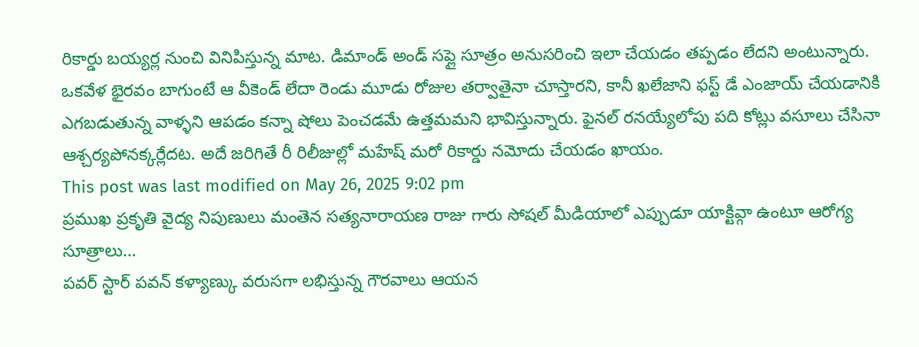రికార్డు బయ్యర్ల నుంచి వినిపిస్తున్న మాట. డిమాండ్ అండ్ సప్లై సూత్రం అనుసరించి ఇలా చేయడం తప్పడం లేదని అంటున్నారు. ఒకవేళ భైరవం బాగుంటే ఆ వీకెండ్ లేదా రెండు మూడు రోజుల తర్వాతైనా చూస్తారని, కానీ ఖలేజాని ఫస్ట్ డే ఎంజాయ్ చేయడానికి ఎగబడుతున్న వాళ్ళని ఆపడం కన్నా షోలు పెంచడమే ఉత్తమమని భావిస్తున్నారు. ఫైనల్ రనయ్యేలోపు పది కోట్లు వసూలు చేసినా ఆశ్చర్యపోనక్కర్లేదట. అదే జరిగితే రీ రిలీజుల్లో మహేష్ మరో రికార్డు నమోదు చేయడం ఖాయం.
This post was last modified on May 26, 2025 9:02 pm
ప్రముఖ ప్రకృతి వైద్య నిపుణులు మంతెన సత్యనారాయణ రాజు గారు సోషల్ మీడియాలో ఎప్పుడూ యాక్టివ్గా ఉంటూ ఆరోగ్య సూత్రాలు…
పవర్ స్టార్ పవన్ కళ్యాణ్కు వరుసగా లభిస్తున్న గౌరవాలు ఆయన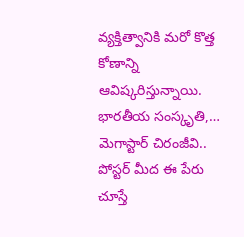వ్యక్తిత్వానికి మరో కొత్త కోణాన్ని ఆవిష్కరిస్తున్నాయి. భారతీయ సంస్కృతి,…
మెగాస్టార్ చిరంజీవి.. పోస్టర్ మీద ఈ పేరు చూస్తే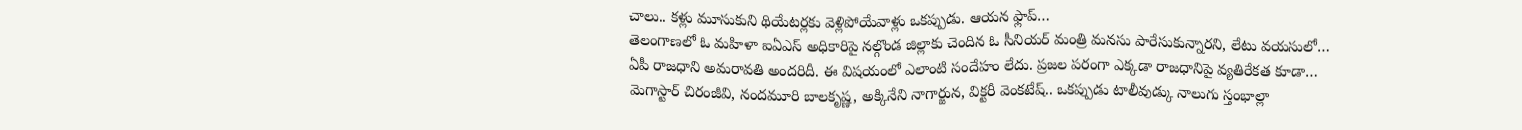చాలు.. కళ్లు మూసుకుని థియేటర్లకు వెళ్లిపోయేవాళ్లు ఒకప్పుడు. ఆయన ఫ్లాప్…
తెలంగాణలో ఓ మహిళా ఐఏఎస్ అధికారిపై నల్గొండ జిల్లాకు చెందిన ఓ సీనియర్ మంత్రి మనసు పారేసుకున్నారని, లేటు వయసులో…
ఏపీ రాజధాని అమరావతి అందరిదీ. ఈ విషయంలో ఎలాంటి సందేహం లేదు. ప్రజల పరంగా ఎక్కడా రాజధానిపై వ్యతిరేకత కూడా…
మెగాస్టార్ చిరంజీవి, నందమూరి బాలకృష్ణ, అక్కినేని నాగార్జున, విక్టరీ వెంకటేష్.. ఒకప్పుడు టాలీవుడ్కు నాలుగు స్తంభాల్లా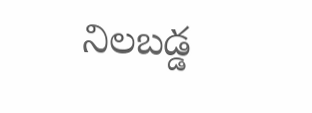నిలబడ్డ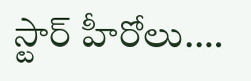స్టార్ హీరోలు.…